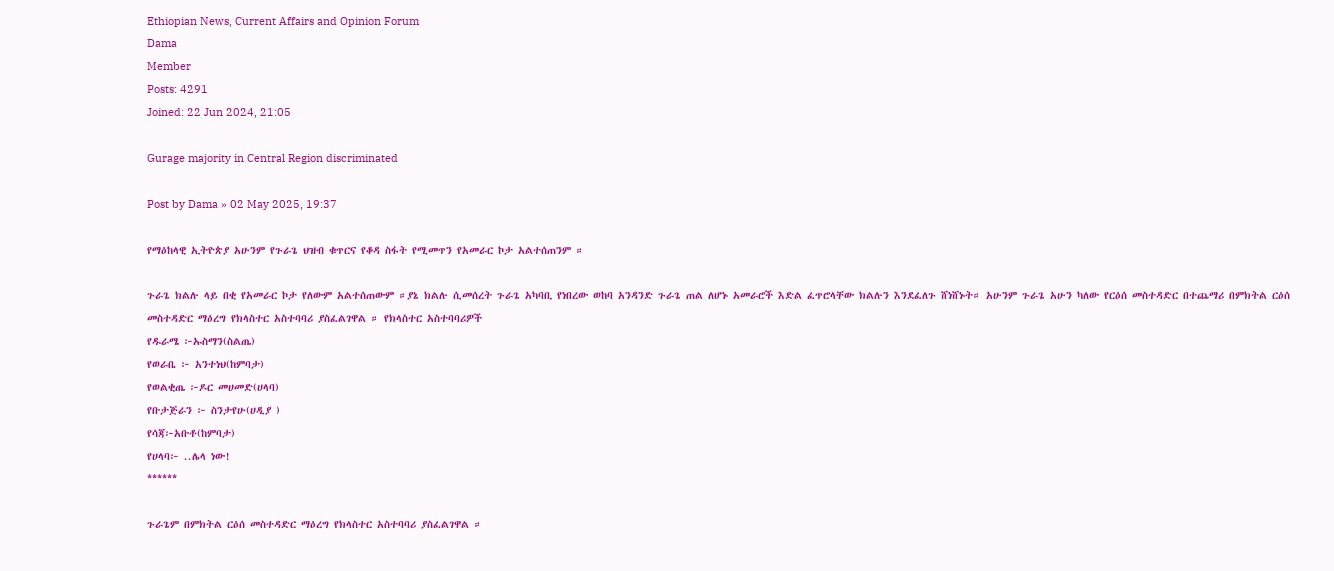Ethiopian News, Current Affairs and Opinion Forum
Dama
Member
Posts: 4291
Joined: 22 Jun 2024, 21:05

Gurage majority in Central Region discriminated

Post by Dama » 02 May 2025, 19:37

የማዕከላዊ ኢትዮጵያ አሁንም የጉራጌ ህዝብ ቁጥርና የቆዳ ስፋት የሚመጥን የአመራር ኮታ አልተሰጠንም ።

ጉራጌ ክልሉ ላይ በቂ የአመራር ኮታ የለውም አልተሰጠውም ።ያኔ ክልሉ ሲመሰረት ጉራጌ አካባቢ የነበረው ወከባ አንዳንድ ጉራጌ ጠል ለሆኑ አመራሮች እድል ፈጥሮላቸው ክልሉን እንደፈለጉ ሸነሸኑት። አሁንም ጉራጌ አሁን ካለው የርዕሰ መስተዳድር በተጨማሪ በምክትል ርዕሰ መስተዳድር ማዕረግ የክላስተር አስተባባሪ ያስፈልገዋል ። የክላስተር አስተባባሪዎች
የዱራሜ ፦ኡስማን(ስልጤ)
የወራቤ ፦ አንተነህ(ከምባታ)
የወልቂጤ ፦ዶር መሀመድ(ሀላባ)
የቡታጅራን ፦ ስንታየሁ(ሀዲያ )
የሳጃ፦አቡቶ(ከምባታ)
የሀላባ፦ ..ሌላ ነው!
******

ጉራጌም በምክትል ርዕሰ መስተዳድር ማዕረግ የክላስተር አስተባባሪ ያስፈልገዋል ።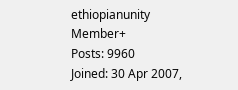ethiopianunity
Member+
Posts: 9960
Joined: 30 Apr 2007,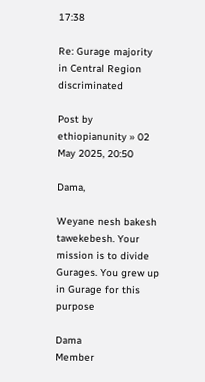17:38

Re: Gurage majority in Central Region discriminated

Post by ethiopianunity » 02 May 2025, 20:50

Dama,

Weyane nesh bakesh tawekebesh. Your mission is to divide Gurages. You grew up in Gurage for this purpose

Dama
Member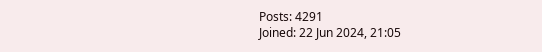Posts: 4291
Joined: 22 Jun 2024, 21:05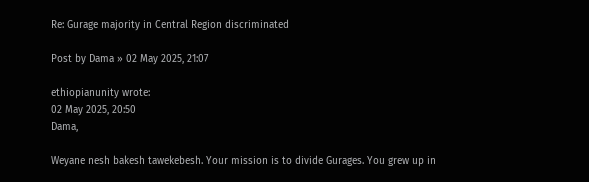Re: Gurage majority in Central Region discriminated

Post by Dama » 02 May 2025, 21:07

ethiopianunity wrote:
02 May 2025, 20:50
Dama,

Weyane nesh bakesh tawekebesh. Your mission is to divide Gurages. You grew up in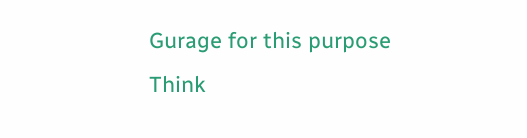Gurage for this purpose
Think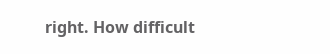right. How difficult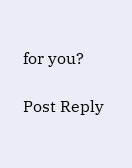for you?

Post Reply